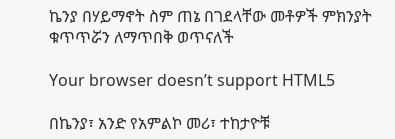ኬንያ በሃይማኖት ስም ጠኔ በገደላቸው መቶዎች ምክንያት ቁጥጥሯን ለማጥበቅ ወጥናለች

Your browser doesn’t support HTML5

በኬንያ፣ አንድ የአምልኮ መሪ፣ ተከታዮቹ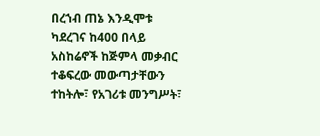በረኀብ ጠኔ እንዲሞቱ ካደረገና ከ400 በላይ አስከሬኖች ከጅምላ መቃብር ተቆፍረው መውጣታቸውን ተከትሎ፣ የአገሪቱ መንግሥት፣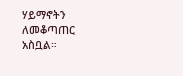ሃይማኖትን ለመቆጣጠር አስቧል።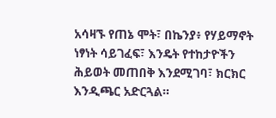አሳዛኙ የጠኔ ሞት፣ በኬንያ፥ የሃይማኖት ነፃነት ሳይገፈፍ፣ እንዴት የተከታዮችን ሕይወት መጠበቅ እንደሚገባ፣ ክርክር እንዲጫር አድርጓል።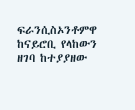ፍራንሲስኦንቶምዋ ከናይሮቢ የላከውን ዘገባ ከተያያዘው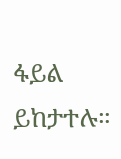ፋይል ይከታተሉ።